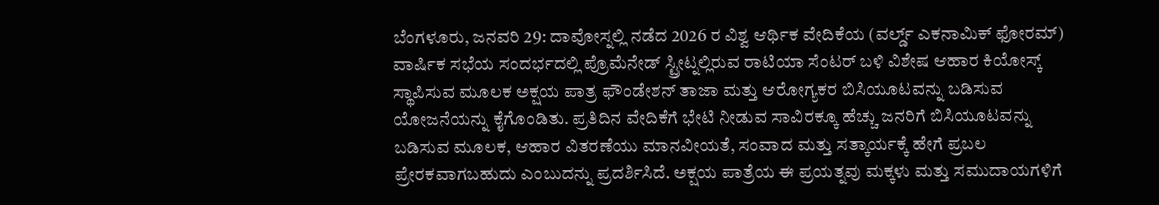ಬೆಂಗಳೂರು, ಜನವರಿ 29: ದಾವೋಸ್ನಲ್ಲಿ ನಡೆದ 2026 ರ ವಿಶ್ವ ಆರ್ಥಿಕ ವೇದಿಕೆಯ (ವರ್ಲ್ಡ್ ಎಕನಾಮಿಕ್ ಫೋರಮ್) ವಾರ್ಷಿಕ ಸಭೆಯ ಸಂದರ್ಭದಲ್ಲಿ ಪ್ರೊಮೆನೇಡ್ ಸ್ಟ್ರೀಟ್ನಲ್ಲಿರುವ ರಾಟಿಯಾ ಸೆಂಟರ್ ಬಳಿ ವಿಶೇಷ ಆಹಾರ ಕಿಯೋಸ್ಕ್ ಸ್ಥಾಪಿಸುವ ಮೂಲಕ ಅಕ್ಷಯ ಪಾತ್ರ ಫೌಂಡೇಶನ್ ತಾಜಾ ಮತ್ತು ಆರೋಗ್ಯಕರ ಬಿಸಿಯೂಟವನ್ನು ಬಡಿಸುವ ಯೋಜನೆಯನ್ನು ಕೈಗೊಂಡಿತು. ಪ್ರತಿದಿನ ವೇದಿಕೆಗೆ ಭೇಟಿ ನೀಡುವ ಸಾವಿರಕ್ಕೂ ಹೆಚ್ಚು ಜನರಿಗೆ ಬಿಸಿಯೂಟವನ್ನು ಬಡಿಸುವ ಮೂಲಕ, ಆಹಾರ ವಿತರಣೆಯು ಮಾನವೀಯತೆ, ಸಂವಾದ ಮತ್ತು ಸತ್ಕಾರ್ಯಕ್ಕೆ ಹೇಗೆ ಪ್ರಬಲ ಪ್ರೇರಕವಾಗಬಹುದು ಎಂಬುದನ್ನು ಪ್ರದರ್ಶಿಸಿದೆ. ಅಕ್ಷಯ ಪಾತ್ರೆಯ ಈ ಪ್ರಯತ್ನವು ಮಕ್ಕಳು ಮತ್ತು ಸಮುದಾಯಗಳಿಗೆ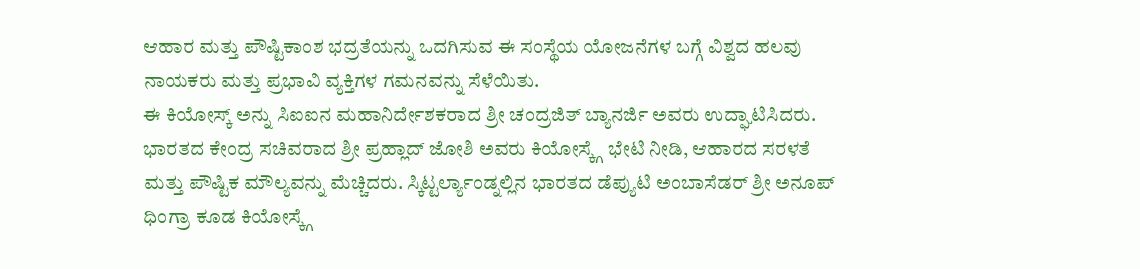ಆಹಾರ ಮತ್ತು ಪೌಷ್ಟಿಕಾಂಶ ಭದ್ರತೆಯನ್ನು ಒದಗಿಸುವ ಈ ಸಂಸ್ಥೆಯ ಯೋಜನೆಗಳ ಬಗ್ಗೆ ವಿಶ್ವದ ಹಲವು ನಾಯಕರು ಮತ್ತು ಪ್ರಭಾವಿ ವ್ಯಕ್ತಿಗಳ ಗಮನವನ್ನು ಸೆಳೆಯಿತು.
ಈ ಕಿಯೋಸ್ಕ್ ಅನ್ನು ಸಿಐಐನ ಮಹಾನಿರ್ದೇಶಕರಾದ ಶ್ರೀ ಚಂದ್ರಜಿತ್ ಬ್ಯಾನರ್ಜಿ ಅವರು ಉದ್ಘಾಟಿಸಿದರು. ಭಾರತದ ಕೇಂದ್ರ ಸಚಿವರಾದ ಶ್ರೀ ಪ್ರಹ್ಲಾದ್ ಜೋಶಿ ಅವರು ಕಿಯೋಸ್ಕ್ಗೆ ಭೇಟಿ ನೀಡಿ, ಆಹಾರದ ಸರಳತೆ ಮತ್ತು ಪೌಷ್ಟಿಕ ಮೌಲ್ಯವನ್ನು ಮೆಚ್ಚಿದರು. ಸ್ಕಿಟ್ಟರ್ಲ್ಯಾಂಡ್ನಲ್ಲಿನ ಭಾರತದ ಡೆಪ್ಯುಟಿ ಅಂಬಾಸೆಡರ್ ಶ್ರೀ ಅನೂಪ್ ಧಿಂಗ್ರಾ ಕೂಡ ಕಿಯೋಸ್ಕ್ಗೆ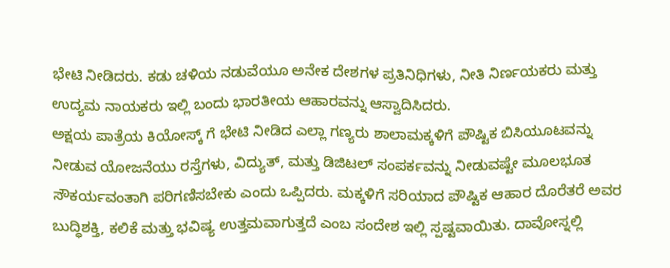ಭೇಟಿ ನೀಡಿದರು. ಕಡು ಚಳಿಯ ನಡುವೆಯೂ ಅನೇಕ ದೇಶಗಳ ಪ್ರತಿನಿಧಿಗಳು, ನೀತಿ ನಿರ್ಣಯಕರು ಮತ್ತು ಉದ್ಯಮ ನಾಯಕರು ಇಲ್ಲಿ ಬಂದು ಭಾರತೀಯ ಆಹಾರವನ್ನು ಆಸ್ವಾದಿಸಿದರು.
ಅಕ್ಷಯ ಪಾತ್ರೆಯ ಕಿಯೋಸ್ಕ್ ಗೆ ಭೇಟಿ ನೀಡಿದ ಎಲ್ಲಾ ಗಣ್ಯರು ಶಾಲಾಮಕ್ಕಳಿಗೆ ಪೌಷ್ಟಿಕ ಬಿಸಿಯೂಟವನ್ನು ನೀಡುವ ಯೋಜನೆಯು ರಸ್ತೆಗಳು, ವಿದ್ಯುತ್, ಮತ್ತು ಡಿಜಿಟಲ್ ಸಂಪರ್ಕವನ್ನು ನೀಡುವಷ್ಟೇ ಮೂಲಭೂತ ಸೌಕರ್ಯವಂತಾಗಿ ಪರಿಗಣಿಸಬೇಕು ಎಂದು ಒಪ್ಪಿದರು. ಮಕ್ಕಳಿಗೆ ಸರಿಯಾದ ಪೌಷ್ಟಿಕ ಆಹಾರ ದೊರೆತರೆ ಅವರ ಬುದ್ಧಿಶಕ್ತಿ, ಕಲಿಕೆ ಮತ್ತು ಭವಿಷ್ಯ ಉತ್ತಮವಾಗುತ್ತದೆ ಎಂಬ ಸಂದೇಶ ಇಲ್ಲಿ ಸ್ಪಷ್ಟವಾಯಿತು. ದಾವೋಸ್ನಲ್ಲಿ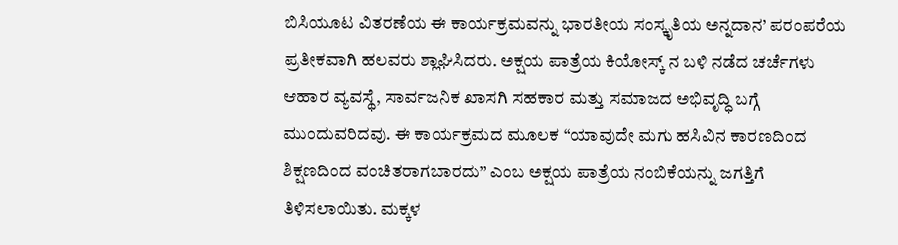ಬಿಸಿಯೂಟ ವಿತರಣೆಯ ಈ ಕಾರ್ಯಕ್ರಮವನ್ನು ಭಾರತೀಯ ಸಂಸ್ಕೃತಿಯ ಅನ್ನದಾನ’ ಪರಂಪರೆಯ ಪ್ರತೀಕವಾಗಿ ಹಲವರು ಶ್ಲಾಘಿಸಿದರು. ಅಕ್ಷಯ ಪಾತ್ರೆಯ ಕಿಯೋಸ್ಕ್ ನ ಬಳಿ ನಡೆದ ಚರ್ಚೆಗಳು ಆಹಾರ ವ್ಯವಸ್ಥೆ, ಸಾರ್ವಜನಿಕ ಖಾಸಗಿ ಸಹಕಾರ ಮತ್ತು ಸಮಾಜದ ಅಭಿವೃದ್ಧಿ ಬಗ್ಗೆ ಮುಂದುವರಿದವು. ಈ ಕಾರ್ಯಕ್ರಮದ ಮೂಲಕ “ಯಾವುದೇ ಮಗು ಹಸಿವಿನ ಕಾರಣದಿಂದ ಶಿಕ್ಷಣದಿಂದ ವಂಚಿತರಾಗಬಾರದು” ಎಂಬ ಅಕ್ಷಯ ಪಾತ್ರೆಯ ನಂಬಿಕೆಯನ್ನು ಜಗತ್ತಿಗೆ ತಿಳಿಸಲಾಯಿತು. ಮಕ್ಕಳ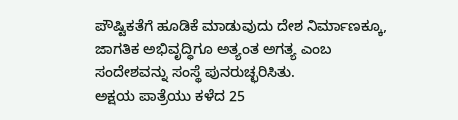ಪೌಷ್ಟಿಕತೆಗೆ ಹೂಡಿಕೆ ಮಾಡುವುದು ದೇಶ ನಿರ್ಮಾಣಕ್ಕೂ, ಜಾಗತಿಕ ಅಭಿವೃದ್ಧಿಗೂ ಅತ್ಯಂತ ಅಗತ್ಯ ಎಂಬ ಸಂದೇಶವನ್ನು ಸಂಸ್ಥೆ ಪುನರುಚ್ಛರಿಸಿತು.
ಅಕ್ಷಯ ಪಾತ್ರೆಯು ಕಳೆದ 25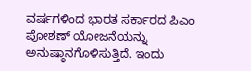ವರ್ಷಗಳಿಂದ ಭಾರತ ಸರ್ಕಾರದ ಪಿಎಂ ಪೋಶಣ್ ಯೋಜನೆಯನ್ನು ಅನುಷ್ಠಾನಗೊಳಿಸುತ್ತಿದೆ. ಇಂದು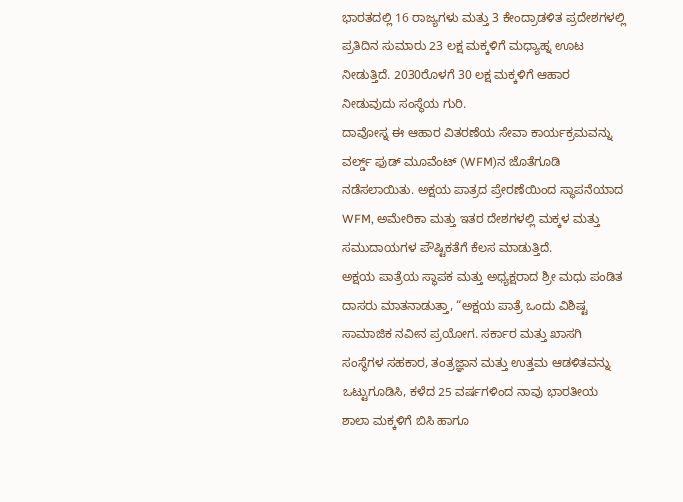ಭಾರತದಲ್ಲಿ 16 ರಾಜ್ಯಗಳು ಮತ್ತು 3 ಕೇಂದ್ರಾಡಳಿತ ಪ್ರದೇಶಗಳಲ್ಲಿ ಪ್ರತಿದಿನ ಸುಮಾರು 23 ಲಕ್ಷ ಮಕ್ಕಳಿಗೆ ಮಧ್ಯಾಹ್ನ ಊಟ ನೀಡುತ್ತಿದೆ. 2030ರೊಳಗೆ 30 ಲಕ್ಷ ಮಕ್ಕಳಿಗೆ ಆಹಾರ ನೀಡುವುದು ಸಂಸ್ಥೆಯ ಗುರಿ.
ದಾವೋಸ್ನ ಈ ಆಹಾರ ವಿತರಣೆಯ ಸೇವಾ ಕಾರ್ಯಕ್ರಮವನ್ನು ವರ್ಲ್ಡ್ ಫುಡ್ ಮೂವೆಂಟ್ (WFM)ನ ಜೊತೆಗೂಡಿ ನಡೆಸಲಾಯಿತು. ಅಕ್ಷಯ ಪಾತ್ರದ ಪ್ರೇರಣೆಯಿಂದ ಸ್ಥಾಪನೆಯಾದ WFM, ಅಮೇರಿಕಾ ಮತ್ತು ಇತರ ದೇಶಗಳಲ್ಲಿ ಮಕ್ಕಳ ಮತ್ತು ಸಮುದಾಯಗಳ ಪೌಷ್ಟಿಕತೆಗೆ ಕೆಲಸ ಮಾಡುತ್ತಿದೆ.
ಅಕ್ಷಯ ಪಾತ್ರೆಯ ಸ್ಥಾಪಕ ಮತ್ತು ಅಧ್ಯಕ್ಷರಾದ ಶ್ರೀ ಮಧು ಪಂಡಿತ ದಾಸರು ಮಾತನಾಡುತ್ತಾ, “ಅಕ್ಷಯ ಪಾತ್ರೆ ಒಂದು ವಿಶಿಷ್ಟ ಸಾಮಾಜಿಕ ನವೀನ ಪ್ರಯೋಗ. ಸರ್ಕಾರ ಮತ್ತು ಖಾಸಗಿ ಸಂಸ್ಥೆಗಳ ಸಹಕಾರ, ತಂತ್ರಜ್ಞಾನ ಮತ್ತು ಉತ್ತಮ ಆಡಳಿತವನ್ನು ಒಟ್ಟುಗೂಡಿಸಿ, ಕಳೆದ 25 ವರ್ಷಗಳಿಂದ ನಾವು ಭಾರತೀಯ ಶಾಲಾ ಮಕ್ಕಳಿಗೆ ಬಿಸಿ ಹಾಗೂ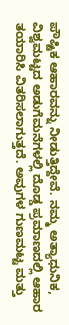ಪೌಷ್ಟಿಕ ಆಹಾರವನ್ನು ನೀಡುತ್ತಿದ್ದೇವೆ. ನಮ್ಮ ಅತ್ಯಾಧುನಿಕ, ವಿಶ್ವಮಟ್ಟದ ಅಡುಗೆಮನೆಗಳಲ್ಲಿ ದೊಡ್ಡ ಪ್ರಮಾಣದಲ್ಲಿ ಆಹಾರ ತಯಾರಿಸಿ ವಿತರಿಸಲಾಗುತ್ತದೆ. ಅವುಗಳ ಗುಣಮಟ್ಟ ಮತ್ತು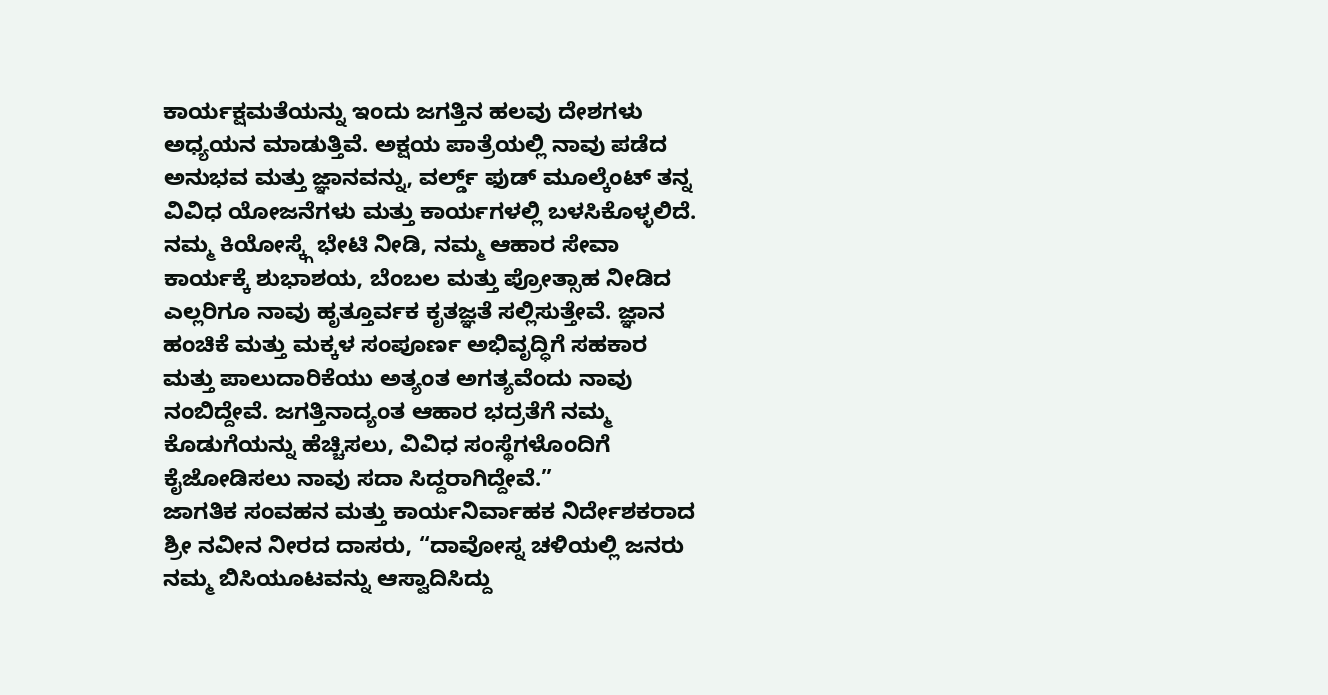ಕಾರ್ಯಕ್ಷಮತೆಯನ್ನು ಇಂದು ಜಗತ್ತಿನ ಹಲವು ದೇಶಗಳು ಅಧ್ಯಯನ ಮಾಡುತ್ತಿವೆ. ಅಕ್ಷಯ ಪಾತ್ರೆಯಲ್ಲಿ ನಾವು ಪಡೆದ ಅನುಭವ ಮತ್ತು ಜ್ಞಾನವನ್ನು, ವರ್ಲ್ಡ್ ಫುಡ್ ಮೂಲ್ಕೆಂಟ್ ತನ್ನ ವಿವಿಧ ಯೋಜನೆಗಳು ಮತ್ತು ಕಾರ್ಯಗಳಲ್ಲಿ ಬಳಸಿಕೊಳ್ಳಲಿದೆ.
ನಮ್ಮ ಕಿಯೋಸ್ಕ್ಗೆ ಭೇಟಿ ನೀಡಿ, ನಮ್ಮ ಆಹಾರ ಸೇವಾ ಕಾರ್ಯಕ್ಕೆ ಶುಭಾಶಯ, ಬೆಂಬಲ ಮತ್ತು ಪ್ರೋತ್ಸಾಹ ನೀಡಿದ ಎಲ್ಲರಿಗೂ ನಾವು ಹೃತ್ತೂರ್ವಕ ಕೃತಜ್ಞತೆ ಸಲ್ಲಿಸುತ್ತೇವೆ. ಜ್ಞಾನ ಹಂಚಿಕೆ ಮತ್ತು ಮಕ್ಕಳ ಸಂಪೂರ್ಣ ಅಭಿವೃದ್ಧಿಗೆ ಸಹಕಾರ ಮತ್ತು ಪಾಲುದಾರಿಕೆಯು ಅತ್ಯಂತ ಅಗತ್ಯವೆಂದು ನಾವು ನಂಬಿದ್ದೇವೆ. ಜಗತ್ತಿನಾದ್ಯಂತ ಆಹಾರ ಭದ್ರತೆಗೆ ನಮ್ಮ ಕೊಡುಗೆಯನ್ನು ಹೆಚ್ಚಿಸಲು, ವಿವಿಧ ಸಂಸ್ಥೆಗಳೊಂದಿಗೆ ಕೈಜೋಡಿಸಲು ನಾವು ಸದಾ ಸಿದ್ದರಾಗಿದ್ದೇವೆ.”
ಜಾಗತಿಕ ಸಂವಹನ ಮತ್ತು ಕಾರ್ಯನಿರ್ವಾಹಕ ನಿರ್ದೇಶಕರಾದ ಶ್ರೀ ನವೀನ ನೀರದ ದಾಸರು, “ದಾವೋಸ್ನ ಚಳಿಯಲ್ಲಿ ಜನರು ನಮ್ಮ ಬಿಸಿಯೂಟವನ್ನು ಆಸ್ವಾದಿಸಿದ್ದು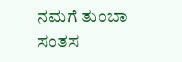ನಮಗೆ ತುಂಬಾ ಸಂತಸ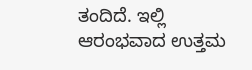ತಂದಿದೆ. ಇಲ್ಲಿ ಆರಂಭವಾದ ಉತ್ತಮ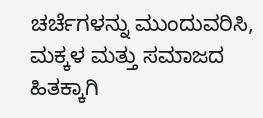ಚರ್ಚೆಗಳನ್ನು ಮುಂದುವರಿಸಿ, ಮಕ್ಕಳ ಮತ್ತು ಸಮಾಜದ ಹಿತಕ್ಕಾಗಿ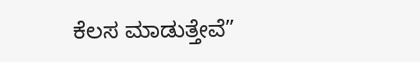ಕೆಲಸ ಮಾಡುತ್ತೇವೆ”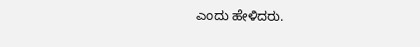ಎಂದು ಹೇಳಿದರು.